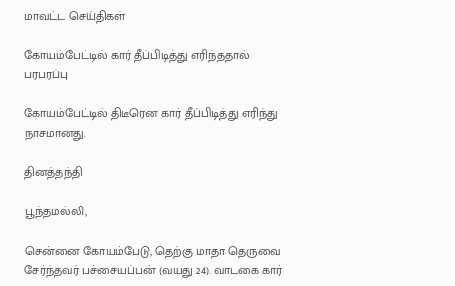மாவட்ட செய்திகள்

கோயம்பேட்டில் கார் தீப்பிடித்து எரிந்ததால் பரபரப்பு

கோயம்பேட்டில் திடீரென கார் தீப்பிடித்து எரிந்து நாசமானது.

தினத்தந்தி

பூந்தமல்லி,

சென்னை கோயம்பேடு, தெற்கு மாதா தெருவை சேர்ந்தவர் பச்சையப்பன் (வயது 24). வாடகை கார்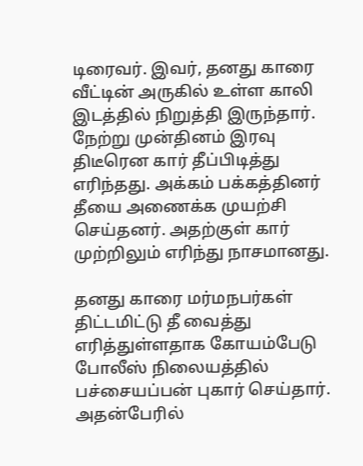டிரைவர். இவர், தனது காரை வீட்டின் அருகில் உள்ள காலி இடத்தில் நிறுத்தி இருந்தார். நேற்று முன்தினம் இரவு திடீரென கார் தீப்பிடித்து எரிந்தது. அக்கம் பக்கத்தினர் தீயை அணைக்க முயற்சி செய்தனர். அதற்குள் கார் முற்றிலும் எரிந்து நாசமானது.

தனது காரை மர்மநபர்கள் திட்டமிட்டு தீ வைத்து எரித்துள்ளதாக கோயம்பேடு போலீஸ் நிலையத்தில் பச்சையப்பன் புகார் செய்தார். அதன்பேரில்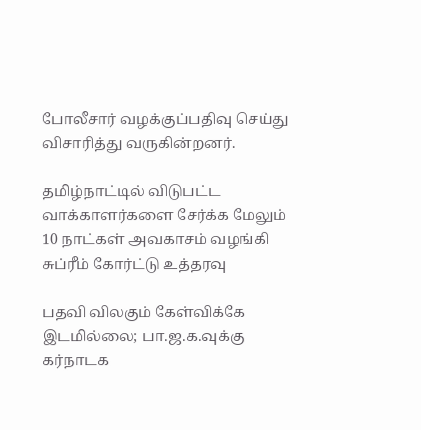போலீசார் வழக்குப்பதிவு செய்து விசாரித்து வருகின்றனர்.

தமிழ்நாட்டில் விடுபட்ட வாக்காளர்களை சேர்க்க மேலும் 10 நாட்கள் அவகாசம் வழங்கி சுப்ரீம் கோர்ட்டு உத்தரவு

பதவி விலகும் கேள்விக்கே இடமில்லை; பா.ஜ.க.வுக்கு கர்நாடக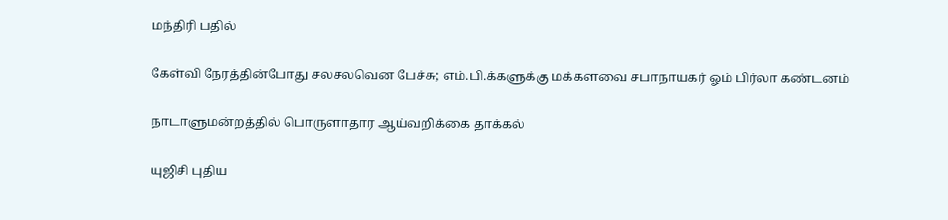மந்திரி பதில்

கேள்வி நேரத்தின்போது சலசலவென பேச்சு; எம்.பி.க்களுக்கு மக்களவை சபாநாயகர் ஓம் பிர்லா கண்டனம்

நாடாளுமன்றத்தில் பொருளாதார ஆய்வறிக்கை தாக்கல்

யுஜிசி புதிய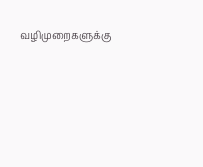வழிமுறைகளுக்கு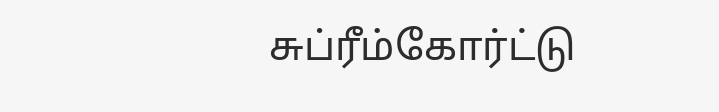சுப்ரீம்கோர்ட்டு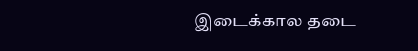இடைக்கால தடை